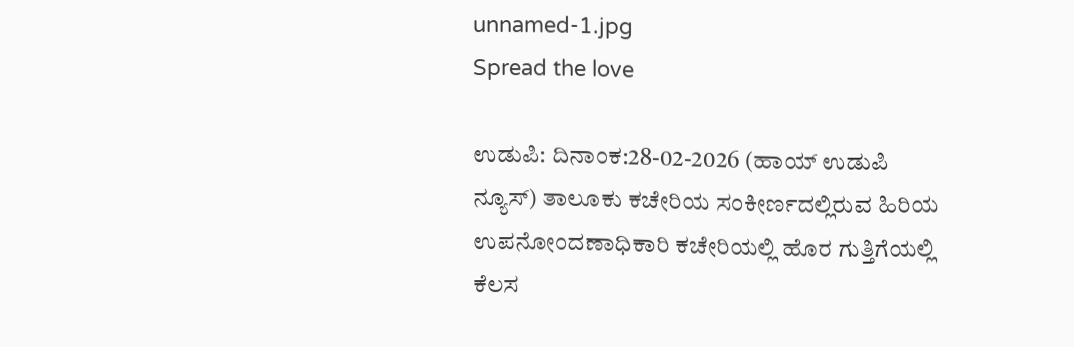unnamed-1.jpg
Spread the love

ಉಡುಪಿ: ದಿನಾಂಕ:28-02-2026 (ಹಾಯ್ ಉಡುಪಿ ನ್ಯೂಸ್) ತಾಲೂಕು ಕಚೇರಿಯ ಸಂಕೀರ್ಣದಲ್ಲಿರುವ ಹಿರಿಯ ಉಪನೋಂದಣಾಧಿಕಾರಿ ಕಚೇರಿಯಲ್ಲಿ ಹೊರ ಗುತ್ತಿಗೆಯಲ್ಲಿ ಕೆಲಸ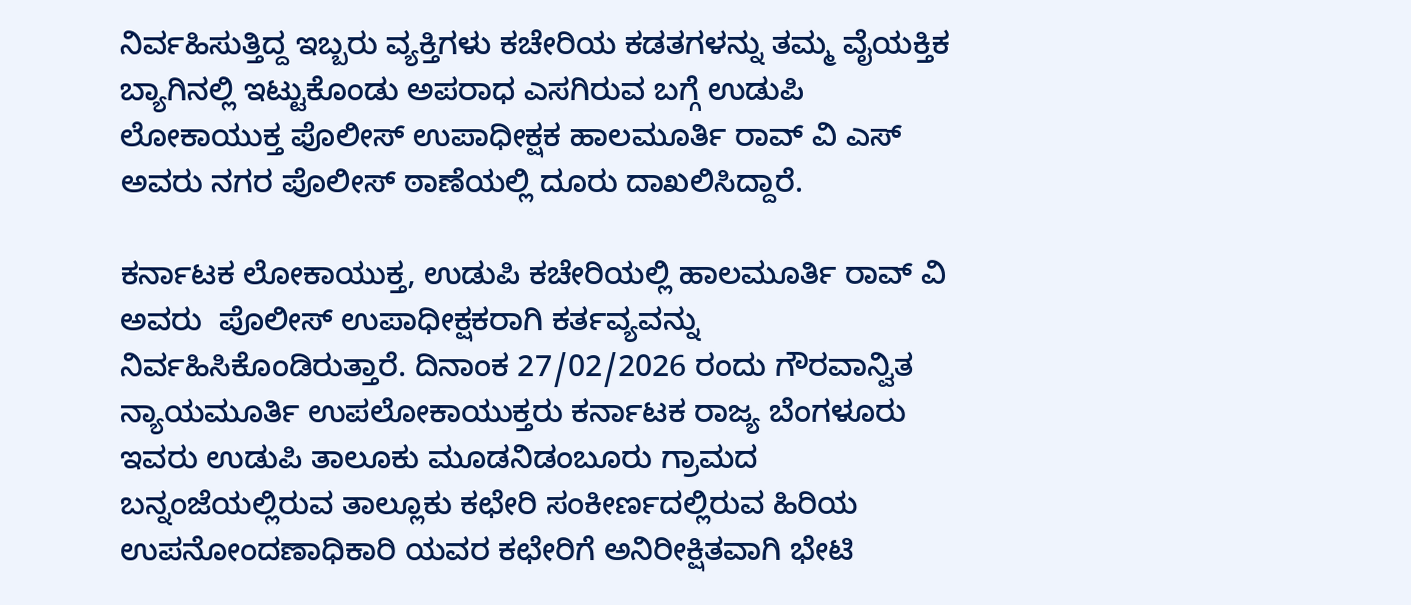ನಿರ್ವಹಿಸುತ್ತಿದ್ದ ಇಬ್ಬರು ವ್ಯಕ್ತಿಗಳು ಕಚೇರಿಯ ಕಡತಗಳನ್ನು ತಮ್ಮ ವೈಯಕ್ತಿಕ ಬ್ಯಾಗಿನಲ್ಲಿ ಇಟ್ಟುಕೊಂಡು ಅಪರಾಧ ಎಸಗಿರುವ ಬಗ್ಗೆ ಉಡುಪಿ ಲೋಕಾಯುಕ್ತ ಪೊಲೀಸ್ ಉಪಾಧೀಕ್ಷಕ ಹಾಲಮೂರ್ತಿ ರಾವ್ ವಿ ಎಸ್ ಅವರು ನಗರ ಪೊಲೀಸ್ ಠಾಣೆಯಲ್ಲಿ ದೂರು ದಾಖಲಿಸಿದ್ದಾರೆ.

ಕರ್ನಾಟಕ ಲೋಕಾಯುಕ್ತ, ಉಡುಪಿ ಕಚೇರಿಯಲ್ಲಿ ಹಾಲಮೂರ್ತಿ ರಾವ್ ವಿ ಅವರು  ಪೊಲೀಸ್ ಉಪಾಧೀಕ್ಷಕರಾಗಿ ಕರ್ತವ್ಯವನ್ನು ನಿರ್ವಹಿಸಿಕೊಂಡಿರುತ್ತಾರೆ. ದಿನಾಂಕ 27/02/2026 ರಂದು ಗೌರವಾನ್ವಿತ ನ್ಯಾಯಮೂರ್ತಿ ಉಪಲೋಕಾಯುಕ್ತರು ಕರ್ನಾಟಕ ರಾಜ್ಯ ಬೆಂಗಳೂರು ಇವರು ಉಡುಪಿ ತಾಲೂಕು ಮೂಡನಿಡಂಬೂರು ಗ್ರಾಮದ ಬನ್ನಂಜೆಯಲ್ಲಿರುವ ತಾಲ್ಲೂಕು ಕಛೇರಿ ಸಂಕೀರ್ಣದಲ್ಲಿರುವ ಹಿರಿಯ ಉಪನೋಂದಣಾಧಿಕಾರಿ ಯವರ ಕಛೇರಿಗೆ ಅನಿರೀಕ್ಷಿತವಾಗಿ ಭೇಟಿ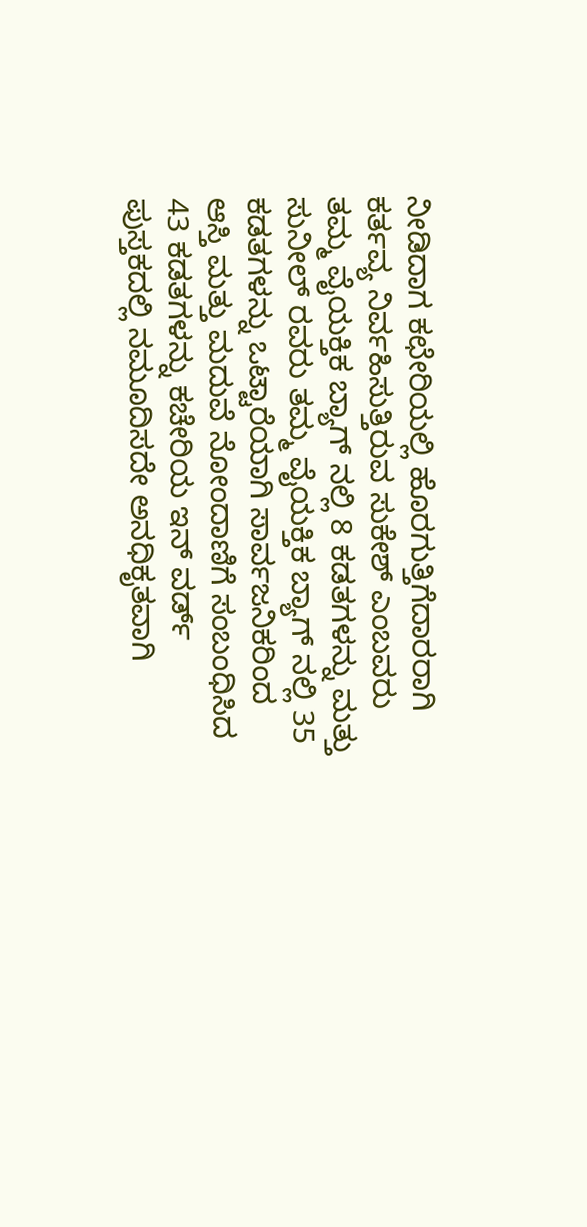ನೀಡಿದಾಗ ಕಛೇರಿಯಲ್ಲಿ ಹೊರಗುತ್ತಿಗೆದಾರರಾಗಿ ಕರ್ತವ್ಯ ನಿರ್ವಹಿಸುತ್ತಿರುವ ಸುಕೇಶ್ ಎಂಬವರು ತಮ್ಮ ವೈಯಕ್ತಿಕ ಬ್ಯಾಗ್ ನಲ್ಲಿ 8 ಕಡತಗಳನ್ನು ಮತ್ತು ಸುನೀಲ್ ರವರು ತಮ್ಮ ವೈಯಕ್ತಿಕ ಬ್ಯಾಗ್ ನಲ್ಲಿ 35 ಕಡತಗಳನ್ನು ಒಟ್ಟಾರೆಯಾಗಿ ಸಾರ್ವಜನಿಕರಿಂದ ಆಸ್ತಿ ಮತ್ತು ಮದುವೆ ನೋಂದಾಣಿಗೆ ಸಂಬಂಧಿಸಿದ 43 ಕಡತಗಳನ್ನು ಕಚೇರಿಯ ಇನ್ ವರ್ಡ್ ಪುಸ್ತಕದಲ್ಲಿ ನಮೂದಿಸದೇ ಅನಧಿಕೃತವಾಗಿ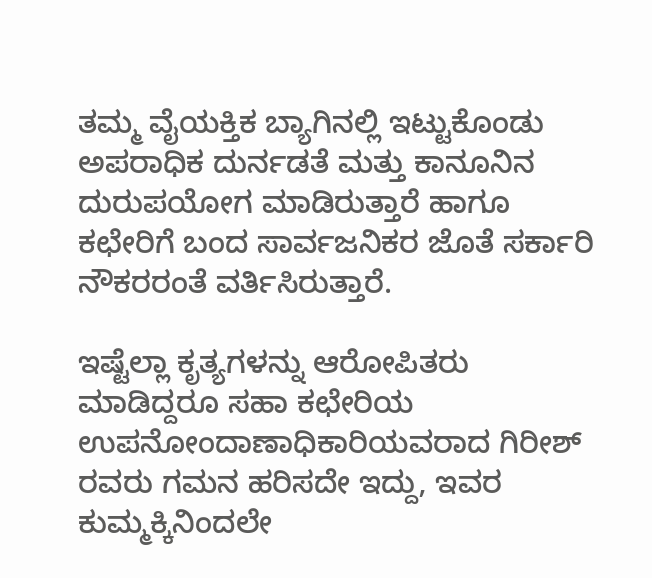ತಮ್ಮ ವೈಯಕ್ತಿಕ ಬ್ಯಾಗಿನಲ್ಲಿ ಇಟ್ಟುಕೊಂಡು ಅಪರಾಧಿಕ ದುರ್ನಡತೆ ಮತ್ತು ಕಾನೂನಿನ ದುರುಪಯೋಗ ಮಾಡಿರುತ್ತಾರೆ ಹಾಗೂ ಕಛೇರಿಗೆ ಬಂದ ಸಾರ್ವಜನಿಕರ ಜೊತೆ ಸರ್ಕಾರಿ ನೌಕರರಂತೆ ವರ್ತಿಸಿರುತ್ತಾರೆ.

ಇಷ್ಟೆಲ್ಲಾ ಕೃತ್ಯಗಳನ್ನು ಆರೋಪಿತರು ಮಾಡಿದ್ದರೂ ಸಹಾ ಕಛೇರಿಯ ಉಪನೋಂದಾಣಾಧಿಕಾರಿಯವರಾದ ಗಿರೀಶ್ ರವರು ಗಮನ ಹರಿಸದೇ ಇದ್ದು, ಇವರ ಕುಮ್ಮಕ್ಕಿನಿಂದಲೇ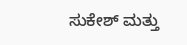ಸುಕೇಶ್ ಮತ್ತು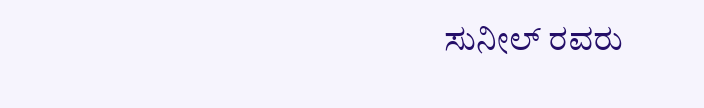ಸುನೀಲ್ ರವರು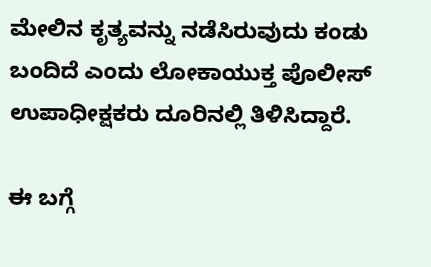ಮೇಲಿನ ಕೃತ್ಯವನ್ನು ನಡೆಸಿರುವುದು ಕಂಡು ಬಂದಿದೆ ಎಂದು ಲೋಕಾಯುಕ್ತ ಪೊಲೀಸ್ ಉಪಾಧೀಕ್ಷಕರು ದೂರಿನಲ್ಲಿ ತಿಳಿಸಿದ್ದಾರೆ.

ಈ ಬಗ್ಗೆ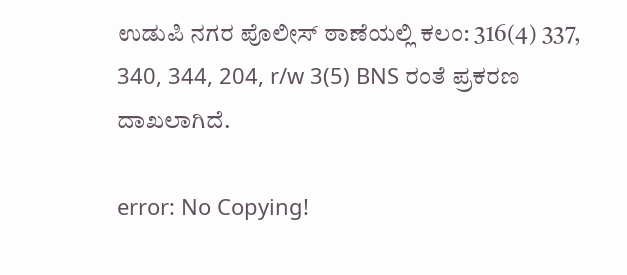ಉಡುಪಿ ನಗರ ಪೊಲೀಸ್ ಠಾಣೆಯಲ್ಲಿ ಕಲಂ: 316(4) 337, 340, 344, 204, r/w 3(5) BNS ರಂತೆ ಪ್ರಕರಣ ದಾಖಲಾಗಿದೆ.

error: No Copying!